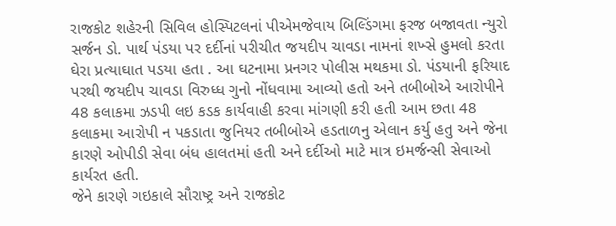રાજકોટ શહેરની સિવિલ હોસ્પિટલનાં પીએમજેવાય બિલ્ડિંગમા ફરજ બજાવતા ન્યુરો સર્જન ડો. પાર્થ પંડયા પર દર્દીનાં પરીચીત જયદીપ ચાવડા નામનાં શખ્સે હુમલો કરતા ઘેરા પ્રત્યાઘાત પડયા હતા . આ ઘટનામા પ્રનગર પોલીસ મથકમા ડો. પંડયાની ફરિયાદ પરથી જયદીપ ચાવડા વિરુધ્ધ ગુનો નોંધવામા આવ્યો હતો અને તબીબોએ આરોપીને 48 કલાકમા ઝડપી લઇ કડક કાર્યવાહી કરવા માંગણી કરી હતી આમ છતા 48 કલાકમા આરોપી ન પકડાતા જુનિયર તબીબોએ હડતાળનુ એલાન કર્યુ હતુ અને જેના કારણે ઓપીડી સેવા બંધ હાલતમાં હતી અને દર્દીઓ માટે માત્ર ઇમર્જન્સી સેવાઓ કાર્યરત હતી.
જેને કારણે ગઇકાલે સૌરાષ્ટ્ર અને રાજકોટ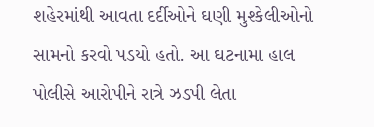શહેરમાંથી આવતા દર્દીઓને ઘણી મુશ્કેલીઓનો સામનો કરવો પડયો હતો. આ ઘટનામા હાલ પોલીસે આરોપીને રાત્રે ઝડપી લેતા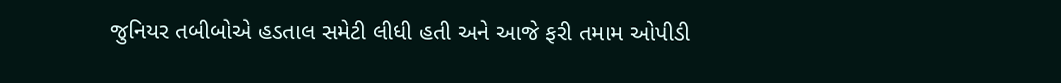જુનિયર તબીબોએ હડતાલ સમેટી લીધી હતી અને આજે ફરી તમામ ઓપીડી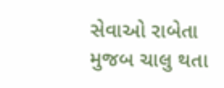સેવાઓ રાબેતા મુજબ ચાલુ થતા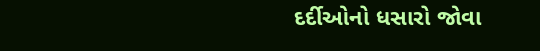દર્દીઓનો ધસારો જોવા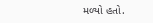મળ્યો હતો.